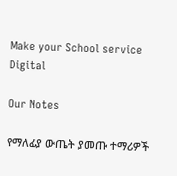Make your School service Digital

Our Notes

የማለፊያ ውጤት ያመጡ ተማሪዎች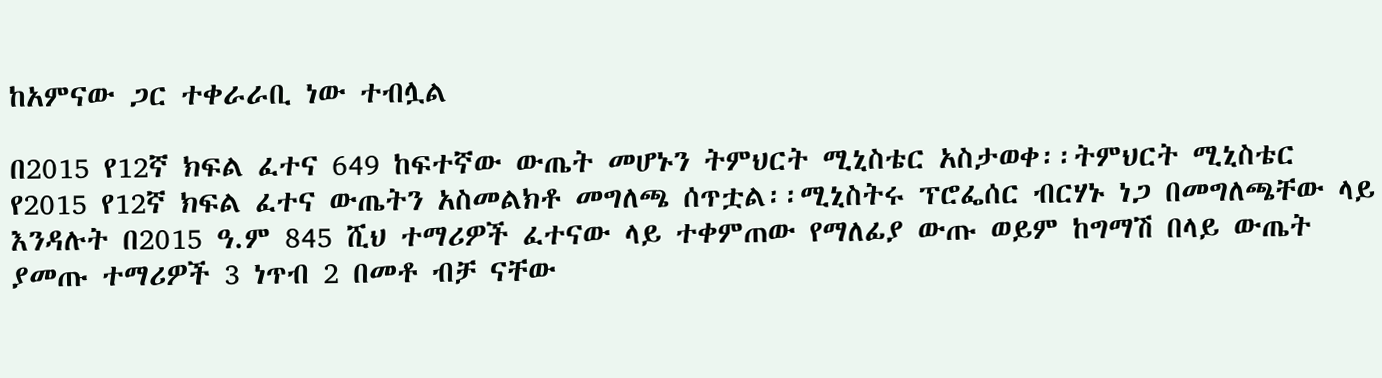ከአምናው ጋር ተቀራራቢ ነው ተብሏል

በ2015 የ12ኛ ክፍል ፈተና 649 ከፍተኛው ውጤት መሆኑን ትምህርት ሚኒስቴር አስታወቀ፡፡ትምህርት ሚኒስቴር የ2015 የ12ኛ ክፍል ፈተና ውጤትን አስመልክቶ መግለጫ ሰጥቷል፡፡ሚኒስትሩ ፕሮፌሰር ብርሃኑ ነጋ በመግለጫቸው ላይ እንዳሉት በ2015 ዓ.ም 845 ሺህ ተማሪዎች ፈተናው ላይ ተቀምጠው የማለፊያ ውጡ ወይም ከግማሽ በላይ ውጤት ያመጡ ተማሪዎች 3 ነጥብ 2 በመቶ ብቻ ናቸው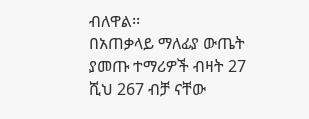ብለዋል፡፡
በአጠቃላይ ማለፊያ ውጤት ያመጡ ተማሪዎች ብዛት 27 ሺህ 267 ብቻ ናቸው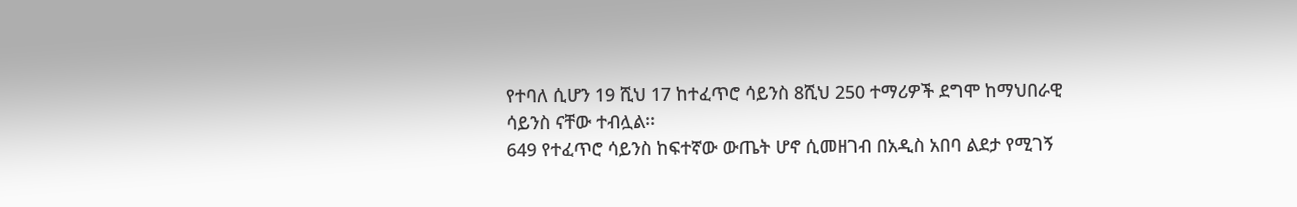የተባለ ሲሆን 19 ሺህ 17 ከተፈጥሮ ሳይንስ 8ሺህ 250 ተማሪዎች ደግሞ ከማህበራዊ ሳይንስ ናቸው ተብሏል፡፡
649 የተፈጥሮ ሳይንስ ከፍተኛው ውጤት ሆኖ ሲመዘገብ በአዲስ አበባ ልደታ የሚገኝ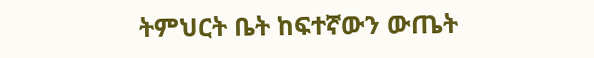ትምህርት ቤት ከፍተኛውን ውጤት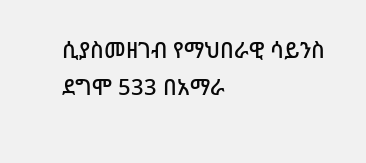ሲያስመዘገብ የማህበራዊ ሳይንስ ደግሞ 533 በአማራ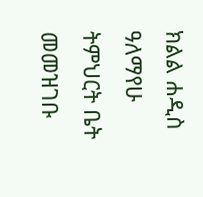ክልል ሐዲስ ዓለማየሁ ትምህርት ቤት መመዝገቡ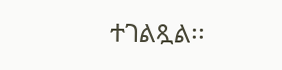ተገልጿል፡፡